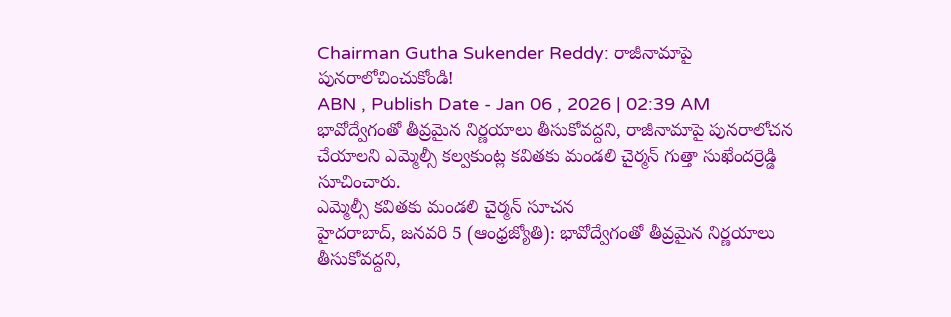Chairman Gutha Sukender Reddy: రాజీనామాపై పునరాలోచించుకోండి!
ABN , Publish Date - Jan 06 , 2026 | 02:39 AM
భావోద్వేగంతో తీవ్రమైన నిర్ణయాలు తీసుకోవద్దని, రాజీనామాపై పునరాలోచన చేయాలని ఎమ్మెల్సీ కల్వకుంట్ల కవితకు మండలి చైర్మన్ గుత్తా సుఖేందర్రెడ్డి సూచించారు.
ఎమ్మెల్సీ కవితకు మండలి చైర్మన్ సూచన
హైదరాబాద్, జనవరి 5 (ఆంధ్రజ్యోతి): భావోద్వేగంతో తీవ్రమైన నిర్ణయాలు తీసుకోవద్దని,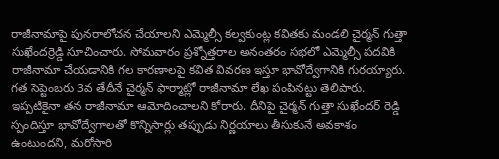రాజీనామాపై పునరాలోచన చేయాలని ఎమ్మెల్సీ కల్వకుంట్ల కవితకు మండలి చైర్మన్ గుత్తా సుఖేందర్రెడ్డి సూచించారు. సోమవారం ప్రశ్నోత్తరాల అనంతరం సభలో ఎమ్మెల్సీ పదవికి రాజీనామా చేయడానికి గల కారణాలపై కవిత వివరణ ఇస్తూ భావోద్వేగానికి గురయ్యారు. గత సెప్టెంబరు 3వ తేదీనే చైర్మన్ ఫార్మాట్లో రాజీనామా లేఖ పంపినట్టు తెలిపారు. ఇప్పటికైనా తన రాజీనామా ఆమోదించాలని కోరారు. దీనిపై చైర్మన్ గుత్తా సుఖేందర్ రెడ్డి స్పందిస్తూ భావోద్వేగాలతో కొన్నిసార్లు తప్పుడు నిర్ణయాలు తీసుకునే అవకాశం ఉంటుందని, మరోసారి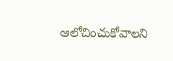ఆలోచించుకోవాలని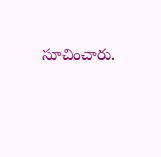సూచించారు.